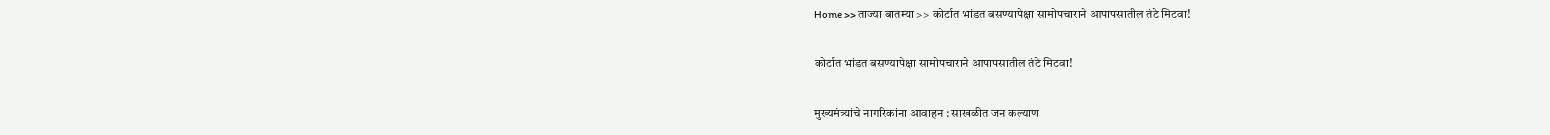Home >> ताज्या बातम्या >> कोर्टात भांडत बसण्यापेक्षा सामोपचाराने आपापसातील तंटे मिटवा!

कोर्टात भांडत बसण्यापेक्षा सामोपचाराने आपापसातील तंटे मिटवा!

मुख्यमंत्र्यांचे नागरिकांना आवाहन : साखळीत जन कल्याण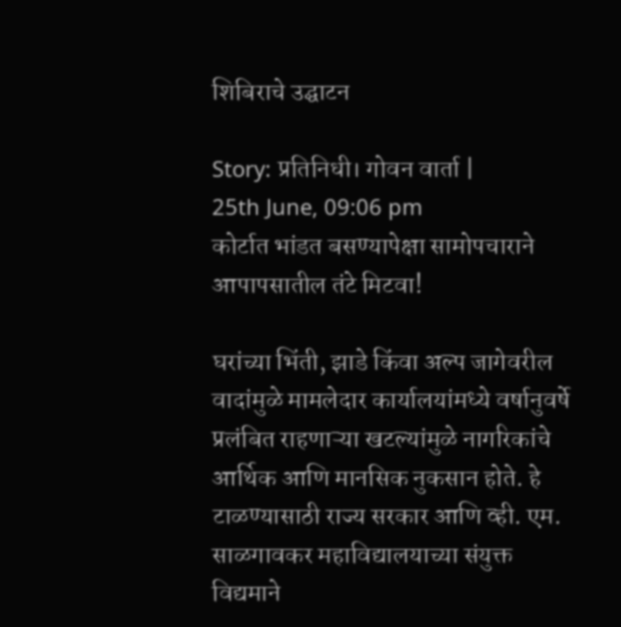शिबिराचे उद्घाटन

Story: प्रतिनिधी। गोवन वार्ता |
25th June, 09:06 pm
कोर्टात भांडत बसण्यापेक्षा सामोपचाराने आपापसातील तंटे मिटवा!

घरांच्या भिंती, झाडे किंवा अल्प जागेवरील वादांमुळे मामलेदार कार्यालयांमध्ये वर्षानुवर्षे प्रलंबित राहणाऱ्या खटल्यांमुळे नागरिकांचे आर्थिक आणि मानसिक नुकसान होते. हे टाळण्यासाठी राज्य सरकार आणि व्ही. एम. साळगावकर महाविद्यालयाच्या संयुक्त विद्यमाने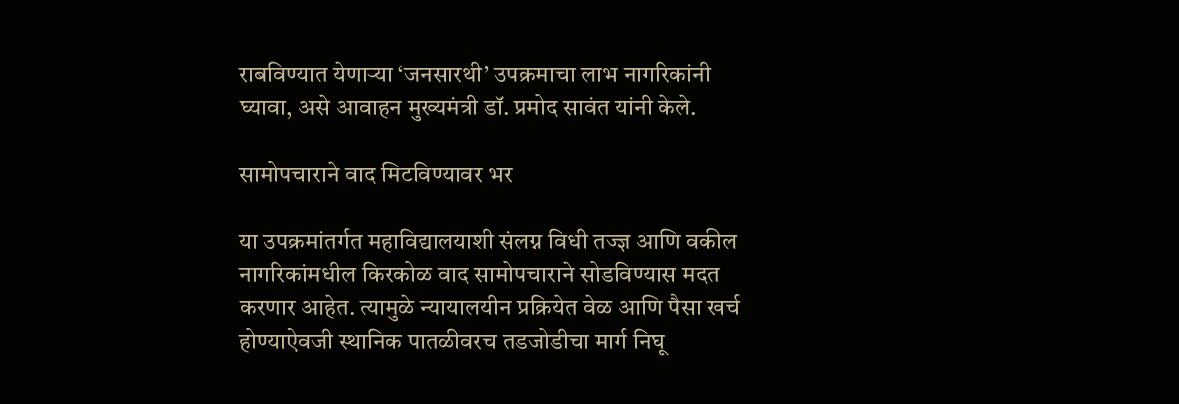राबविण्यात येणाऱ्या ‘जनसारथी’ उपक्रमाचा लाभ नागरिकांनी घ्यावा, असे आवाहन मुख्यमंत्री डॉ. प्रमोद सावंत यांनी केले.

सामोपचाराने वाद मिटविण्यावर भर

या उपक्रमांतर्गत महाविद्यालयाशी संलग्न विधी तज्ज्ञ आणि वकील नागरिकांमधील किरकोळ वाद सामोपचाराने सोडविण्यास मदत करणार आहेत. त्यामुळे न्यायालयीन प्रक्रियेत वेळ आणि पैसा खर्च होण्याऐवजी स्थानिक पातळीवरच तडजोडीचा मार्ग निघू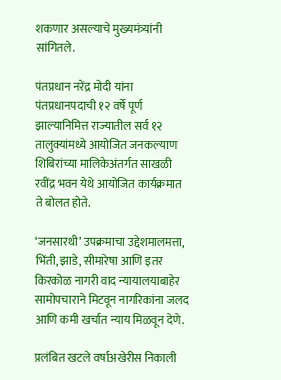शकणार असल्याचे मुख्यमंत्र्यांनी सांगितले.

पंतप्रधान नरेंद्र मोदी यांना पंतप्रधानपदाची १२ वर्षे पूर्ण झाल्यानिमित्त राज्यातील सर्व १२ तालुक्यांमध्ये आयोजित जनकल्याण शिबिरांच्या मालिकेअंतर्गत साखळी रवींद्र भवन येथे आयोजित कार्यक्रमात ते बोलत होते.

‘जनसारथी’ उपक्रमाचा उद्देशमालमत्ता, भिंती, झाडे, सीमारेषा आणि इतर किरकोळ नागरी वाद न्यायालयाबाहेर सामोपचाराने मिटवून नागरिकांना जलद आणि कमी खर्चात न्याय मिळवून देणे.

प्रलंबित खटले वर्षाअखेरीस निकाली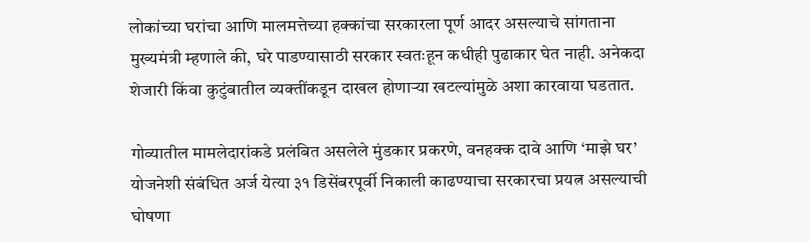लोकांच्या घरांचा आणि मालमत्तेच्या हक्कांचा सरकारला पूर्ण आदर असल्याचे सांगताना मुख्यमंत्री म्हणाले की, घरे पाडण्यासाठी सरकार स्वतःहून कधीही पुढाकार घेत नाही. अनेकदा शेजारी किंवा कुटुंबातील व्यक्तींकडून दाखल होणाऱ्या खटल्यांमुळे अशा कारवाया घडतात.

गोव्यातील मामलेदारांकडे प्रलंबित असलेले मुंडकार प्रकरणे, वनहक्क दावे आणि ‘माझे घर’ योजनेशी संबंधित अर्ज येत्या ३१ डिसेंबरपूर्वी निकाली काढण्याचा सरकारचा प्रयत्न असल्याची घोषणा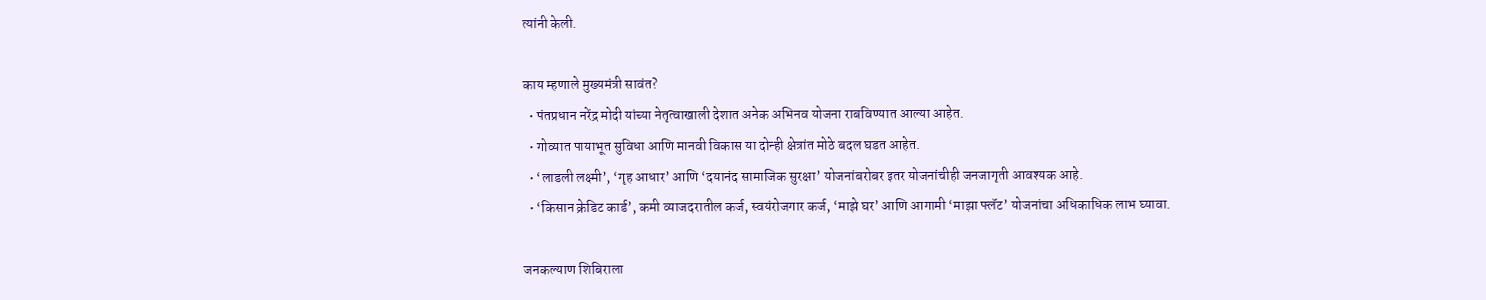त्यांनी केली.

काय म्हणाले मुख्यमंत्री सावंत?
  • पंतप्रधान नरेंद्र मोदी यांच्या नेतृत्वाखाली देशात अनेक अभिनव योजना राबविण्यात आल्या आहेत.
  • गोव्यात पायाभूत सुविधा आणि मानवी विकास या दोन्ही क्षेत्रांत मोठे बदल घडत आहेत.
  • ‘लाडली लक्ष्मी’, ‘गृह आधार’ आणि ‘दयानंद सामाजिक सुरक्षा’ योजनांबरोबर इतर योजनांचीही जनजागृती आवश्यक आहे.
  • ‘किसान क्रेडिट कार्ड’, कमी व्याजदरातील कर्ज, स्वयंरोजगार कर्ज, ‘माझे घर’ आणि आगामी ‘माझा फ्लॅट’ योजनांचा अधिकाधिक लाभ घ्यावा.

जनकल्याण शिबिराला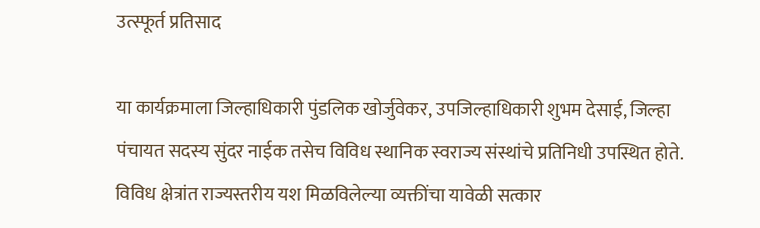उत्स्फूर्त प्रतिसाद

या कार्यक्रमाला जिल्हाधिकारी पुंडलिक खोर्जुवेकर, उपजिल्हाधिकारी शुभम देसाई, जिल्हा पंचायत सदस्य सुंदर नाईक तसेच विविध स्थानिक स्वराज्य संस्थांचे प्रतिनिधी उपस्थित होते. विविध क्षेत्रांत राज्यस्तरीय यश मिळविलेल्या व्यक्तींचा यावेळी सत्कार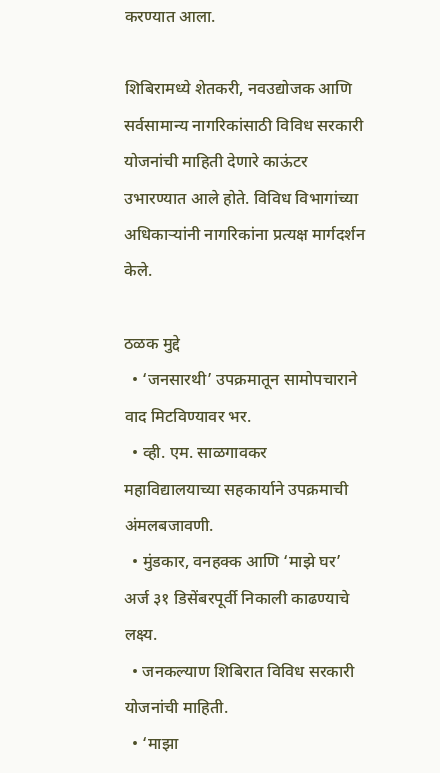करण्यात आला.

शिबिरामध्ये शेतकरी, नवउद्योजक आणि सर्वसामान्य नागरिकांसाठी विविध सरकारी योजनांची माहिती देणारे काऊंटर उभारण्यात आले होते. विविध विभागांच्या अधिकाऱ्यांनी नागरिकांना प्रत्यक्ष मार्गदर्शन केले.

ठळक मुद्दे
  • ‘जनसारथी’ उपक्रमातून सामोपचाराने वाद मिटविण्यावर भर.
  • व्ही. एम. साळगावकर महाविद्यालयाच्या सहकार्याने उपक्रमाची अंमलबजावणी.
  • मुंडकार, वनहक्क आणि ‘माझे घर’ अर्ज ३१ डिसेंबरपूर्वी निकाली काढण्याचे लक्ष्य.
  • जनकल्याण शिबिरात विविध सरकारी योजनांची माहिती.
  • ‘माझा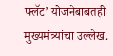फ्लॅट’ योजनेबाबतही मुख्यमंत्र्यांचा उल्लेख.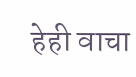हेही वाचा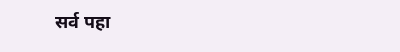सर्व पहा